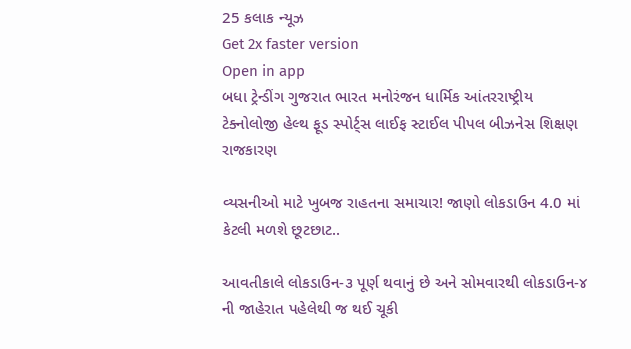25 કલાક ન્યૂઝ
Get 2x faster version
Open in app
બધા ટ્રેન્ડીંગ ગુજરાત ભારત મનોરંજન ધાર્મિક આંતરરાષ્ટ્રીય ટેક્નોલોજી હેલ્થ ફૂડ સ્પોર્ટ્સ લાઈફ સ્ટાઈલ પીપલ બીઝનેસ શિક્ષણ રાજકારણ

વ્યસનીઓ માટે ખુબજ રાહતના સમાચાર! જાણો લોકડાઉન 4.0 માં કેટલી મળશે છૂટછાટ..

આવતીકાલે લોકડાઉન-૩ પૂર્ણ થવાનું છે અને સોમવારથી લોકડાઉન-૪ ની જાહેરાત પહેલેથી જ થઈ ચૂકી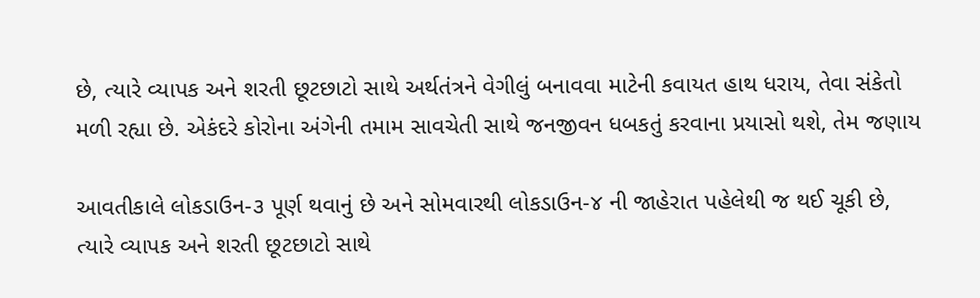છે, ત્યારે વ્યાપક અને શરતી છૂટછાટો સાથે અર્થતંત્રને વેગીલું બનાવવા માટેની કવાયત હાથ ધરાય, તેવા સંકેતો મળી રહ્યા છે. એકંદરે કોરોના અંગેની તમામ સાવચેતી સાથે જનજીવન ધબકતું કરવાના પ્રયાસો થશે, તેમ જણાય

આવતીકાલે લોકડાઉન-૩ પૂર્ણ થવાનું છે અને સોમવારથી લોકડાઉન-૪ ની જાહેરાત પહેલેથી જ થઈ ચૂકી છે, ત્યારે વ્યાપક અને શરતી છૂટછાટો સાથે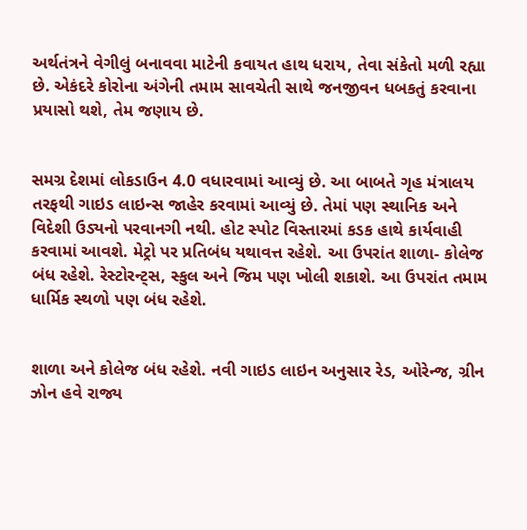અર્થતંત્રને વેગીલું બનાવવા માટેની કવાયત હાથ ધરાય, તેવા સંકેતો મળી રહ્યા છે. એકંદરે કોરોના અંગેની તમામ સાવચેતી સાથે જનજીવન ધબકતું કરવાના પ્રયાસો થશે, તેમ જણાય છે.


સમગ્ર દેશમાં લોકડાઉન 4.0 વધારવામાં આવ્યું છે. આ બાબતે ગૃહ મંત્રાલય તરફથી ગાઇડ લાઇન્સ જાહેર કરવામાં આવ્યું છે. તેમાં પણ સ્થાનિક અને વિદેશી ઉડ્યનો પરવાનગી નથી. હોટ સ્પોટ વિસ્તારમાં કડક હાથે કાર્યવાહી કરવામાં આવશે. મેટ્રો પર પ્રતિબંધ યથાવત્ત રહેશે. આ ઉપરાંત શાળા- કોલેજ બંધ રહેશે. રેસ્ટોરન્ટ્સ, સ્કુલ અને જિમ પણ ખોલી શકાશે. આ ઉપરાંત તમામ ધાર્મિક સ્થળો પણ બંધ રહેશે.


શાળા અને કોલેજ બંધ રહેશે. નવી ગાઇડ લાઇન અનુસાર રેડ, ઓરેન્જ, ગ્રીન ઝોન હવે રાજ્ય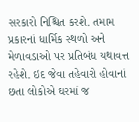સરકારો નિશ્ચિત કરશે. તમામ પ્રકારનાં ધાર્મિક સ્થળો અને મેળાવડાઓ પર પ્રતિબંધ યથાવત્ત રહેશે. ઇદ જેવા તહેવારો હોવાનાં છતા લોકોએ ઘરમાં જ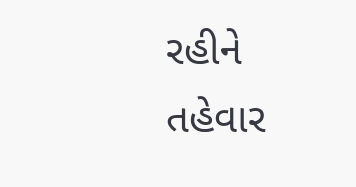રહીને તહેવાર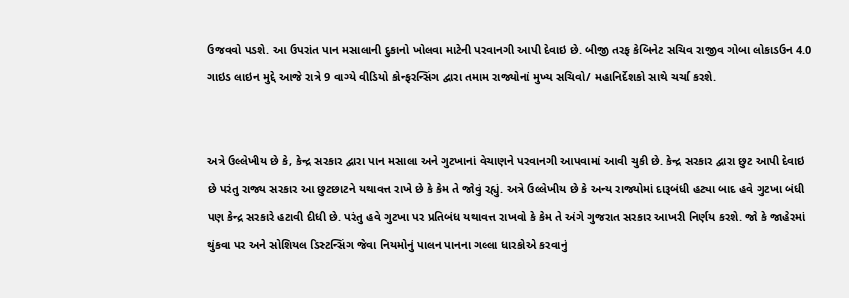ઉજવવો પડશે. આ ઉપરાંત પાન મસાલાની દુકાનો ખોલવા માટેની પરવાનગી આપી દેવાઇ છે. બીજી તરફ કેબિનેટ સચિવ રાજીવ ગોબા લોકાડઉન 4.0 ગાઇડ લાઇન મુદ્દે આજે રાત્રે 9 વાગ્યે વીડિયો કોન્ફરન્સિંગ દ્વારા તમામ રાજ્યોનાં મુખ્ય સચિવો/ મહાનિર્દેશકો સાથે ચર્ચા કરશે.


અત્રે ઉલ્લેખીય છે કે, કેન્દ્ર સરકાર દ્વારા પાન મસાલા અને ગુટખાનાં વેચાણને પરવાનગી આપવામાં આવી ચુકી છે. કેન્દ્ર સરકાર દ્વારા છુટ આપી દેવાઇ છે પરંતુ રાજ્ય સરકાર આ છુટછાટને યથાવત્ત રાખે છે કે કેમ તે જોવું રહ્યું. અત્રે ઉલ્લેખીય છે કે અન્ય રાજ્યોમાં દારૂબંધી હટ્યા બાદ હવે ગુટખા બંધી પણ કેન્દ્ર સરકારે હટાવી દીધી છે. પરંતુ હવે ગુટખા પર પ્રતિબંધ યથાવત્ત રાખવો કે કેમ તે અંગે ગુજરાત સરકાર આખરી નિર્ણય કરશે. જો કે જાહેરમાં થુંકવા પર અને સોશિયલ ડિસ્ટન્સિંગ જેવા નિયમોનું પાલન પાનના ગલ્લા ધારકોએ કરવાનું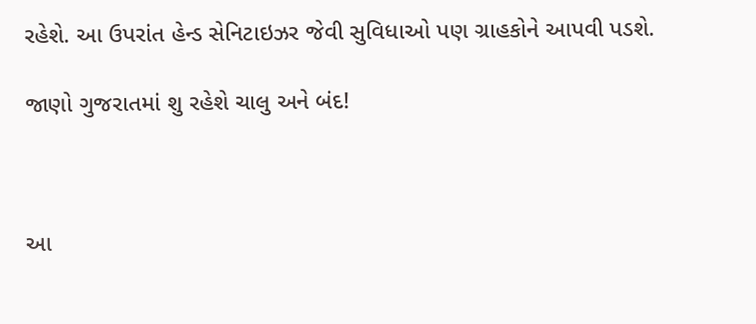રહેશે. આ ઉપરાંત હેન્ડ સેનિટાઇઝર જેવી સુવિધાઓ પણ ગ્રાહકોને આપવી પડશે.

જાણો ગુજરાતમાં શુ રહેશે ચાલુ અને બંદ!



આ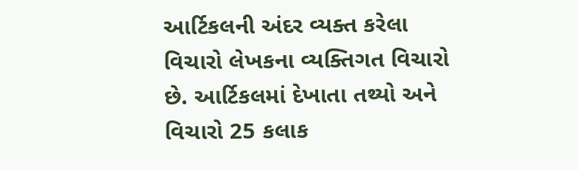આર્ટિકલની અંદર વ્યક્ત કરેલા વિચારો લેખકના વ્યક્તિગત વિચારો છે. આર્ટિકલમાં દેખાતા તથ્યો અને વિચારો 25 કલાક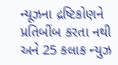ન્યૂઝના દ્રષ્ટિકોણને પ્રતિબીંબ કરતા નથી અને 25 કલાક ન્યુઝ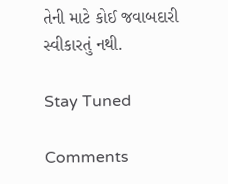તેની માટે કોઈ જવાબદારી સ્વીકારતું નથી.

Stay Tuned

Comments